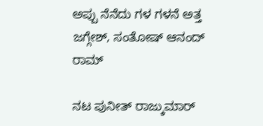ಅಪ್ಪು ನೆನೆದು ಗಳ ಗಳನೆ ಅತ್ತ ಜಗ್ಗೇಶ್, ಸಂತೋಷ್ ಆನಂದ್ ರಾಮ್

ನಟ ಪುನೀತ್ ರಾಜ್ಕುಮಾರ್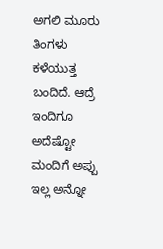ಅಗಲಿ ಮೂರು ತಿಂಗಳು ಕಳೆಯುತ್ತ ಬಂದಿದೆ. ಆದ್ರೆ ಇಂದಿಗೂ ಅದೆಷ್ಟೋ ಮಂದಿಗೆ ಅಪ್ಪು ಇಲ್ಲ ಅನ್ನೋ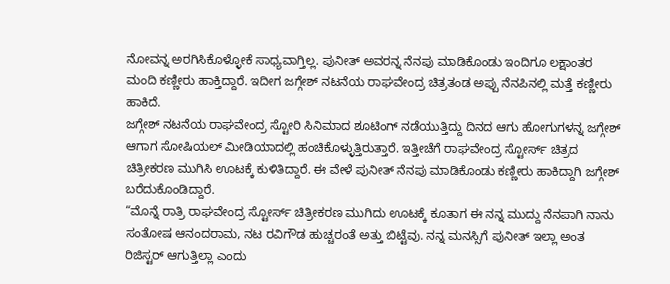ನೋವನ್ನ ಅರಗಿಸಿಕೊಳ್ಳೋಕೆ ಸಾಧ್ಯವಾಗ್ತಿಲ್ಲ. ಪುನೀತ್ ಅವರನ್ನ ನೆನಪು ಮಾಡಿಕೊಂಡು ಇಂದಿಗೂ ಲಕ್ಷಾಂತರ ಮಂದಿ ಕಣ್ಣೀರು ಹಾಕ್ತಿದ್ದಾರೆ. ಇದೀಗ ಜಗ್ಗೇಶ್ ನಟನೆಯ ರಾಘವೇಂದ್ರ ಚಿತ್ರತಂಡ ಅಪ್ಪು ನೆನಪಿನಲ್ಲಿ ಮತ್ತೆ ಕಣ್ಣೀರು ಹಾಕಿದೆ.
ಜಗ್ಗೇಶ್ ನಟನೆಯ ರಾಘವೇಂದ್ರ ಸ್ಟೋರಿ ಸಿನಿಮಾದ ಶೂಟಿಂಗ್ ನಡೆಯುತ್ತಿದ್ದು ದಿನದ ಆಗು ಹೋಗುಗಳನ್ನ ಜಗ್ಗೇಶ್ ಆಗಾಗ ಸೋಷಿಯಲ್ ಮೀಡಿಯಾದಲ್ಲಿ ಹಂಚಿಕೊಳ್ಳುತ್ತಿರುತ್ತಾರೆ. ಇತ್ತೀಚೆಗೆ ರಾಘವೇಂದ್ರ ಸ್ಟೋರ್ಸ್ ಚಿತ್ರದ ಚಿತ್ರೀಕರಣ ಮುಗಿಸಿ ಊಟಕ್ಕೆ ಕುಳಿತಿದ್ದಾರೆ. ಈ ವೇಳೆ ಪುನೀತ್ ನೆನಪು ಮಾಡಿಕೊಂಡು ಕಣ್ಣೀರು ಹಾಕಿದ್ದಾಗಿ ಜಗ್ಗೇಶ್ ಬರೆದುಕೊಂಡಿದ್ದಾರೆ.
“ಮೊನ್ನೆ ರಾತ್ರಿ ರಾಘವೇಂದ್ರ ಸ್ಟೋರ್ಸ್ ಚಿತ್ರೀಕರಣ ಮುಗಿದು ಊಟಕ್ಕೆ ಕೂತಾಗ ಈ ನನ್ನ ಮುದ್ದು ನೆನಪಾಗಿ ನಾನು ಸಂತೋಷ ಆನಂದರಾಮ, ನಟ ರವಿಗೌಡ ಹುಚ್ಚರಂತೆ ಅತ್ತು ಬಿಟ್ಟೆವು. ನನ್ನ ಮನಸ್ಸಿಗೆ ಪುನೀತ್ ಇಲ್ಲಾ ಅಂತ ರಿಜಿಸ್ಟರ್ ಆಗುತ್ತಿಲ್ಲಾ ಎಂದು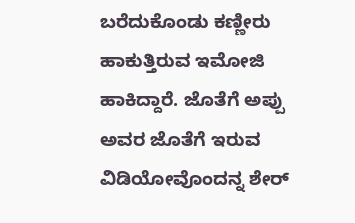ಬರೆದುಕೊಂಡು ಕಣ್ಣೀರು ಹಾಕುತ್ತಿರುವ ಇಮೋಜಿ ಹಾಕಿದ್ದಾರೆ. ಜೊತೆಗೆ ಅಪ್ಪು ಅವರ ಜೊತೆಗೆ ಇರುವ ವಿಡಿಯೋವೊಂದನ್ನ ಶೇರ್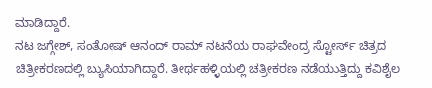ಮಾಡಿದ್ದಾರೆ.
ನಟ ಜಗ್ಗೇಶ್, ಸಂತೋಷ್ ಆನಂದ್ ರಾಮ್ ನಟನೆಯ ರಾಘವೇಂದ್ರ ಸ್ಟೋರ್ಸ್ ಚಿತ್ರದ ಚಿತ್ರೀಕರಣದಲ್ಲಿ ಬ್ಯುಸಿಯಾಗಿದ್ದಾರೆ. ತೀರ್ಥಹಳ್ಳಿಯಲ್ಲಿ ಚತ್ರೀಕರಣ ನಡೆಯುತ್ತಿದ್ದು ಕವಿಶೈಲ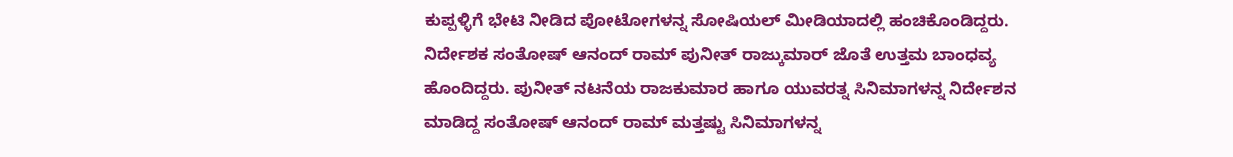ಕುಪ್ಪಳ್ಳಿಗೆ ಭೇಟಿ ನೀಡಿದ ಪೋಟೋಗಳನ್ನ ಸೋಷಿಯಲ್ ಮೀಡಿಯಾದಲ್ಲಿ ಹಂಚಿಕೊಂಡಿದ್ದರು.
ನಿರ್ದೇಶಕ ಸಂತೋಷ್ ಆನಂದ್ ರಾಮ್ ಪುನೀತ್ ರಾಜ್ಕುಮಾರ್ ಜೊತೆ ಉತ್ತಮ ಬಾಂಧವ್ಯ ಹೊಂದಿದ್ದರು. ಪುನೀತ್ ನಟನೆಯ ರಾಜಕುಮಾರ ಹಾಗೂ ಯುವರತ್ನ ಸಿನಿಮಾಗಳನ್ನ ನಿರ್ದೇಶನ ಮಾಡಿದ್ದ ಸಂತೋಷ್ ಆನಂದ್ ರಾಮ್ ಮತ್ತಷ್ಟು ಸಿನಿಮಾಗಳನ್ನ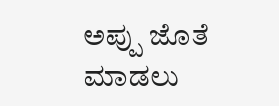ಅಪ್ಪು ಜೊತೆ ಮಾಡಲು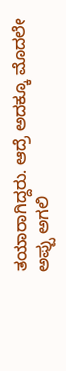ತಯಾರಾಗಿದ್ದರು. ಆದ್ರೆ ಅದಕ್ಕೂ ಮೊದಲೇ ಅಪ್ಪು ಅಗಲಿ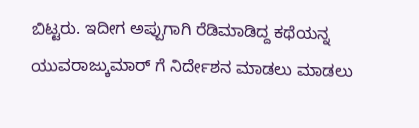ಬಿಟ್ಟರು. ಇದೀಗ ಅಪ್ಪುಗಾಗಿ ರೆಡಿಮಾಡಿದ್ದ ಕಥೆಯನ್ನ ಯುವರಾಜ್ಕುಮಾರ್ ಗೆ ನಿರ್ದೇಶನ ಮಾಡಲು ಮಾಡಲು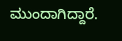ಮುಂದಾಗಿದ್ದಾರೆ.